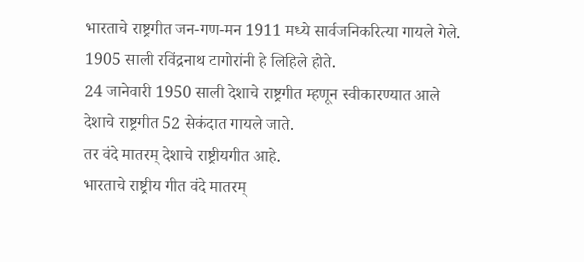भारताचे राष्ट्रगीत जन-गण-मन 1911 मध्ये सार्वजनिकरित्या गायले गेले.
1905 साली रविंद्रनाथ टागोरांनी हे लिहिले होते.
24 जानेवारी 1950 साली देशाचे राष्ट्रगीत म्हणून स्वीकारण्यात आले
देशाचे राष्ट्रगीत 52 सेकंदात गायले जाते.
तर वंदे मातरम् देशाचे राष्ट्रीयगीत आहे.
भारताचे राष्ट्रीय गीत वंदे मातरम्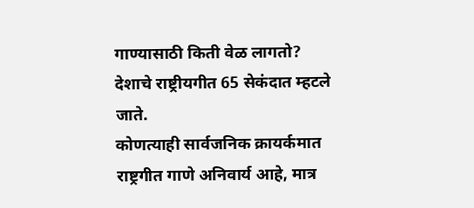गाण्यासाठी किती वेळ लागतो?
देशाचे राष्ट्रीयगीत 65 सेकंदात म्हटले जाते.
कोणत्याही सार्वजनिक क्रायर्कमात राष्ट्रगीत गाणे अनिवार्य आहे, मात्र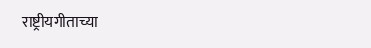राष्ट्रीयगीताच्या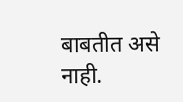बाबतीत असे नाही.